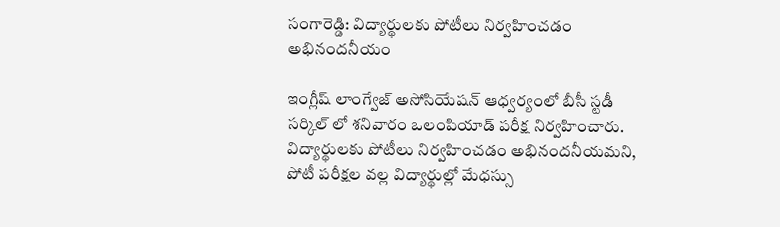సంగారెడ్డి: విద్యార్థులకు పోటీలు నిర్వహించడం అభినందనీయం

ఇంగ్లీష్ లాంగ్వేజ్ అసోసియేషన్ ఆధ్వర్యంలో బీసీ స్టడీ సర్కిల్ లో శనివారం ఒలంపియాడ్ పరీక్ష నిర్వహించారు. విద్యార్థులకు పోటీలు నిర్వహించడం అభినందనీయమని, పోటీ పరీక్షల వల్ల విద్యార్థుల్లో మేధస్సు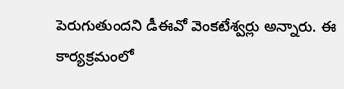పెరుగుతుందని డీఈవో వెంకటేశ్వర్లు అన్నారు. ఈ కార్యక్రమంలో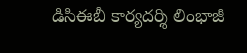డిసిఈబీ కార్యదర్శి లింభాజీ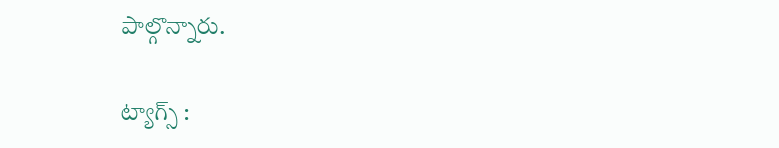పాల్గొన్నారు.

ట్యాగ్స్ :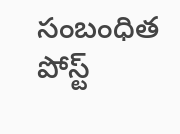సంబంధిత పోస్ట్